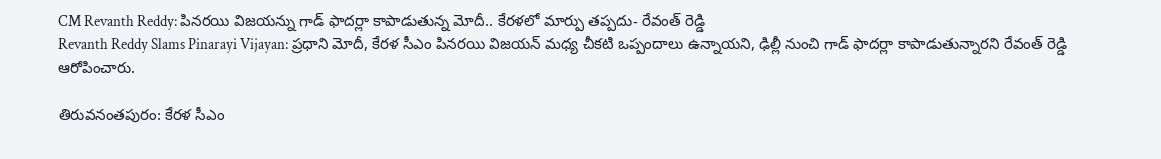CM Revanth Reddy: పినరయి విజయన్ను గాడ్ ఫాదర్లా కాపాడుతున్న మోదీ.. కేరళలో మార్పు తప్పదు- రేవంత్ రెడ్డి
Revanth Reddy Slams Pinarayi Vijayan: ప్రధాని మోదీ, కేరళ సీఎం పినరయి విజయన్ మధ్య చీకటి ఒప్పందాలు ఉన్నాయని, ఢిల్లీ నుంచి గాడ్ ఫాదర్లా కాపాడుతున్నారని రేవంత్ రెడ్డి ఆరోపించారు.

తిరువనంతపురం: కేరళ సీఎం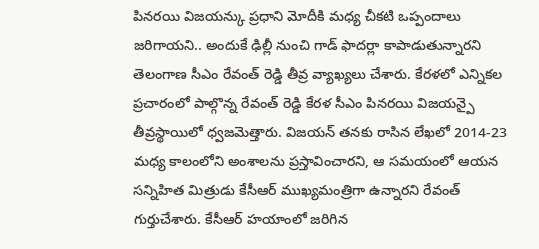పినరయి విజయన్కు ప్రధాని మోదీకి మధ్య చీకటి ఒప్పందాలు జరిగాయని.. అందుకే ఢిల్లీ నుంచి గాడ్ ఫాదర్లా కాపాడుతున్నారని తెలంగాణ సీఎం రేవంత్ రెడ్డి తీవ్ర వ్యాఖ్యలు చేశారు. కేరళలో ఎన్నికల ప్రచారంలో పాల్గొన్న రేవంత్ రెడ్డి కేరళ సీఎం పినరయి విజయన్పై తీవ్రస్థాయిలో ధ్వజమెత్తారు. విజయన్ తనకు రాసిన లేఖలో 2014-23 మధ్య కాలంలోని అంశాలను ప్రస్తావించారని, ఆ సమయంలో ఆయన సన్నిహిత మిత్రుడు కేసీఆర్ ముఖ్యమంత్రిగా ఉన్నారని రేవంత్ గుర్తుచేశారు. కేసీఆర్ హయాంలో జరిగిన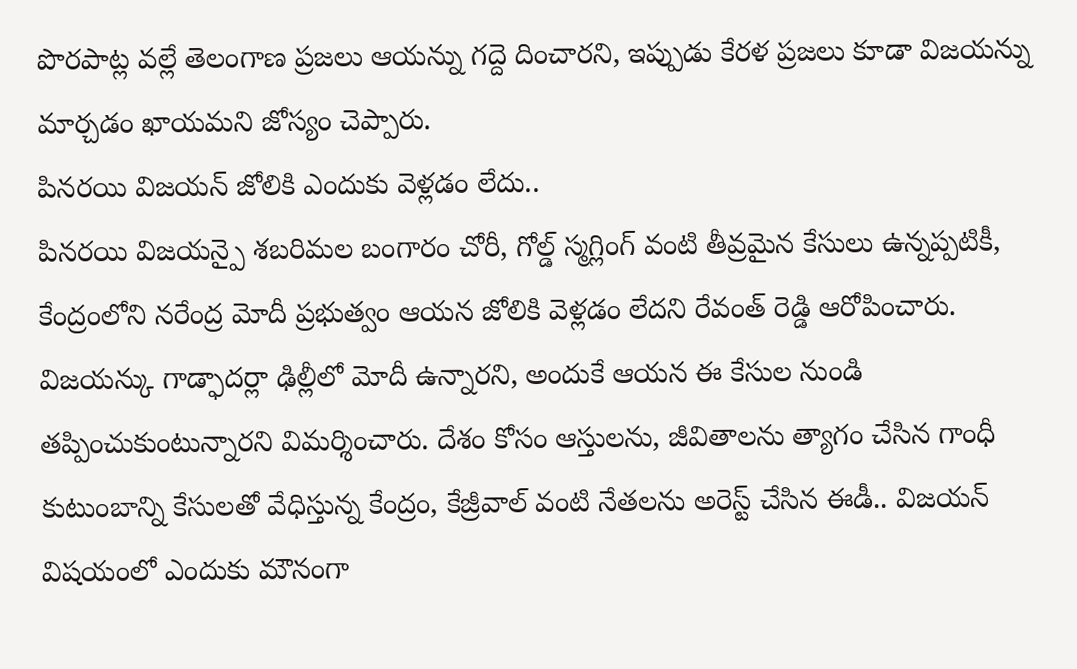పొరపాట్ల వల్లే తెలంగాణ ప్రజలు ఆయన్ను గద్దె దించారని, ఇప్పుడు కేరళ ప్రజలు కూడా విజయన్ను మార్చడం ఖాయమని జోస్యం చెప్పారు.
పినరయి విజయన్ జోలికి ఎందుకు వెళ్లడం లేదు..
పినరయి విజయన్పై శబరిమల బంగారం చోరీ, గోల్డ్ స్మగ్లింగ్ వంటి తీవ్రమైన కేసులు ఉన్నప్పటికీ, కేంద్రంలోని నరేంద్ర మోదీ ప్రభుత్వం ఆయన జోలికి వెళ్లడం లేదని రేవంత్ రెడ్డి ఆరోపించారు. విజయన్కు గాడ్ఫాదర్లా ఢిల్లీలో మోదీ ఉన్నారని, అందుకే ఆయన ఈ కేసుల నుండి తప్పించుకుంటున్నారని విమర్శించారు. దేశం కోసం ఆస్తులను, జీవితాలను త్యాగం చేసిన గాంధీ కుటుంబాన్ని కేసులతో వేధిస్తున్న కేంద్రం, కేజ్రీవాల్ వంటి నేతలను అరెస్ట్ చేసిన ఈడీ.. విజయన్ విషయంలో ఎందుకు మౌనంగా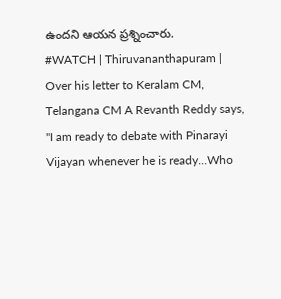ఉందని ఆయన ప్రశ్నించారు.
#WATCH | Thiruvananthapuram | Over his letter to Keralam CM, Telangana CM A Revanth Reddy says, "I am ready to debate with Pinarayi Vijayan whenever he is ready...Who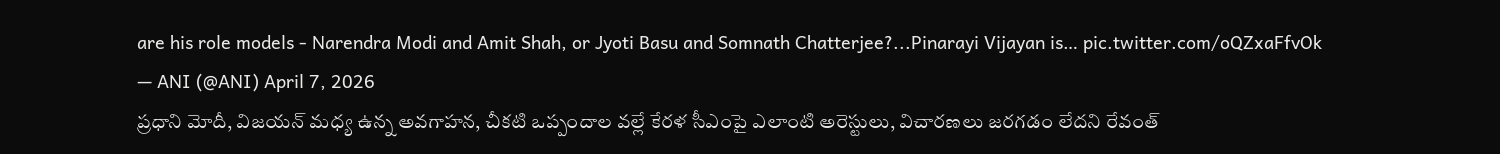are his role models - Narendra Modi and Amit Shah, or Jyoti Basu and Somnath Chatterjee?...Pinarayi Vijayan is… pic.twitter.com/oQZxaFfvOk
— ANI (@ANI) April 7, 2026
ప్రధాని మోదీ, విజయన్ మధ్య ఉన్న అవగాహన, చీకటి ఒప్పందాల వల్లే కేరళ సీఎంపై ఎలాంటి అరెస్టులు, విచారణలు జరగడం లేదని రేవంత్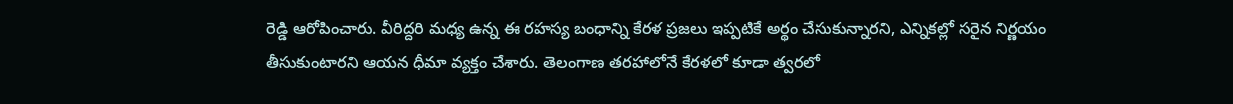రెడ్డి ఆరోపించారు. వీరిద్దరి మధ్య ఉన్న ఈ రహస్య బంధాన్ని కేరళ ప్రజలు ఇప్పటికే అర్థం చేసుకున్నారని, ఎన్నికల్లో సరైన నిర్ణయం తీసుకుంటారని ఆయన ధీమా వ్యక్తం చేశారు. తెలంగాణ తరహాలోనే కేరళలో కూడా త్వరలో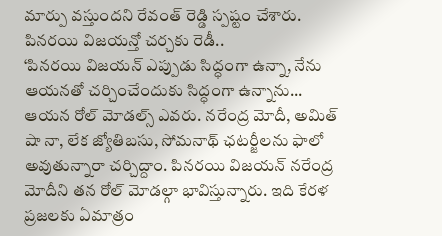మార్పు వస్తుందని రేవంత్ రెడ్డి స్పష్టం చేశారు.
పినరయి విజయన్తో చర్చకు రెడీ..
‘పినరయి విజయన్ ఎప్పుడు సిద్ధంగా ఉన్నా, నేను ఆయనతో చర్చించేందుకు సిద్ధంగా ఉన్నాను... ఆయన రోల్ మోడల్స్ ఎవరు. నరేంద్ర మోదీ, అమిత్ షా నా, లేక జ్యోతిబసు, సోమనాథ్ ఛటర్జీలను ఫాలో అవుతున్నారా చర్చిద్దాం. పినరయి విజయన్ నరేంద్ర మోదీని తన రోల్ మోడల్గా భావిస్తున్నారు. ఇది కేరళ ప్రజలకు ఏమాత్రం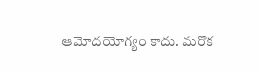ఆమోదయోగ్యం కాదు. మరొక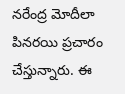నరేంద్ర మోదీలా పినరయి ప్రచారం చేస్తున్నారు. ఈ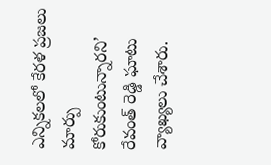ఎన్నికలలో కేరళ ప్రజలు మార్పు కోరుకుంటున్నారని’ రేవంత్ రెడ్డి ఘాటు వ్యాఖ్యలు చేశారు.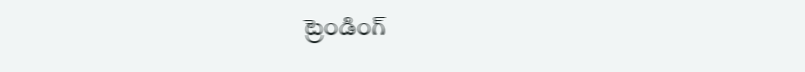ట్రెండింగ్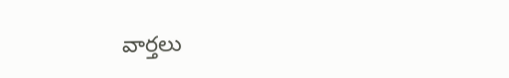వార్తలు